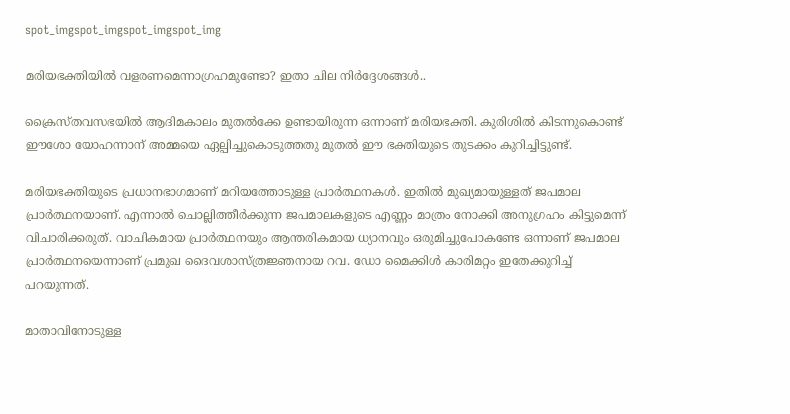spot_imgspot_imgspot_imgspot_img

മരിയഭക്തിയില്‍ വളരണമെന്നാഗ്രഹമുണ്ടോ? ഇതാ ചില നിര്‍ദ്ദേശങ്ങള്‍..

ക്രൈസ്തവസഭയില്‍ ആദിമകാലം മുതല്‍ക്കേ ഉണ്ടായിരുന്ന ഒന്നാണ് മരിയഭക്തി. കുരിശില്‍ കിടന്നുകൊണ്ട് ഈശോ യോഹന്നാന് അമ്മയെ ഏല്പിച്ചുകൊടുത്തതു മുതല്‍ ഈ ഭക്തിയുടെ തുടക്കം കുറിച്ചിട്ടുണ്ട്.

മരിയഭക്തിയുടെ പ്രധാനഭാഗമാണ് മറിയത്തോടുള്ള പ്രാര്‍ത്ഥനകള്‍. ഇതില്‍ മുഖ്യമായുള്ളത് ജപമാല പ്രാര്‍ത്ഥനയാണ്. എന്നാല്‍ ചൊല്ലിത്തീര്‍ക്കുന്ന ജപമാലകളുടെ എണ്ണം മാത്രം നോക്കി അനുഗ്രഹം കിട്ടുമെന്ന് വിചാരിക്കരുത്. വാചികമായ പ്രാര്‍ത്ഥനയും ആന്തരികമായ ധ്യാനവും ഒരുമിച്ചുപോകണ്ടേ ഒന്നാണ് ജപമാല പ്രാര്‍ത്ഥനയെന്നാണ് പ്രമുഖ ദൈവശാസ്ത്രജ്ഞനായ റവ. ഡോ മൈക്കിള്‍ കാരിമറ്റം ഇതേക്കുറിച്ച് പറയുന്നത്.

മാതാവിനോടുള്ള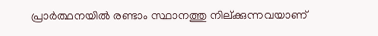പ്രാര്‍ത്ഥനയില്‍ രണ്ടാം സ്ഥാനത്തു നില്ക്കുന്നവയാണ്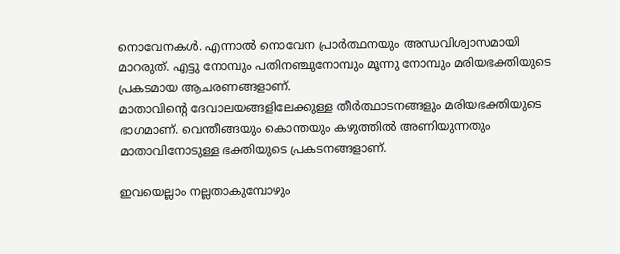നൊവേനകള്‍. എന്നാല്‍ നൊവേന പ്രാര്‍ത്ഥനയും അന്ധവിശ്വാസമായി മാറരുത്. എട്ടു നോമ്പും പതിനഞ്ചുനോമ്പും മൂന്നു നോമ്പും മരിയഭക്തിയുടെ പ്രകടമായ ആചരണങ്ങളാണ്.
മാതാവിന്റെ ദേവാലയങ്ങളിലേക്കുള്ള തീര്‍ത്ഥാടനങ്ങളും മരിയഭക്തിയുടെ ഭാഗമാണ്. വെന്തീങ്ങയും കൊന്തയും കഴുത്തില്‍ അണിയുന്നതും മാതാവിനോടുള്ള ഭക്തിയുടെ പ്രകടനങ്ങളാണ്.

ഇവയെല്ലാം നല്ലതാകുമ്പോഴും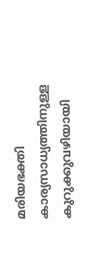മരിയഭക്തി കാര്യസാധ്യത്തിനുള്ള കുറുക്കുവഴിയായി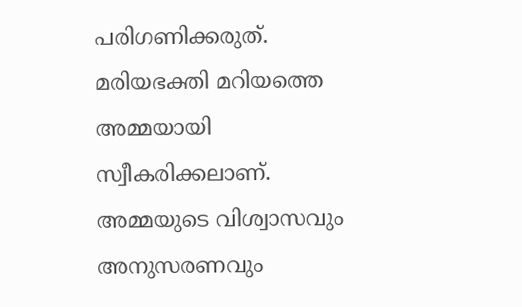പരിഗണിക്കരുത്. മരിയഭക്തി മറിയത്തെ അമ്മയായി സ്വീകരിക്കലാണ്. അമ്മയുടെ വിശ്വാസവും അനുസരണവും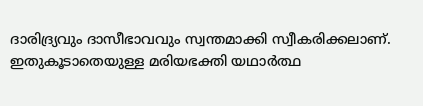ദാരിദ്ര്യവും ദാസീഭാവവും സ്വന്തമാക്കി സ്വീകരിക്കലാണ്. ഇതുകൂടാതെയുള്ള മരിയഭക്തി യഥാര്‍ത്ഥ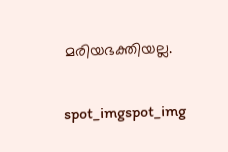മരിയഭക്തിയല്ല.

spot_imgspot_img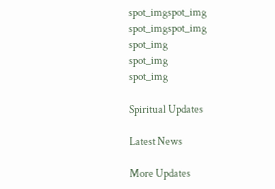spot_imgspot_img
spot_imgspot_img
spot_img
spot_img
spot_img

Spiritual Updates

Latest News

More Updates